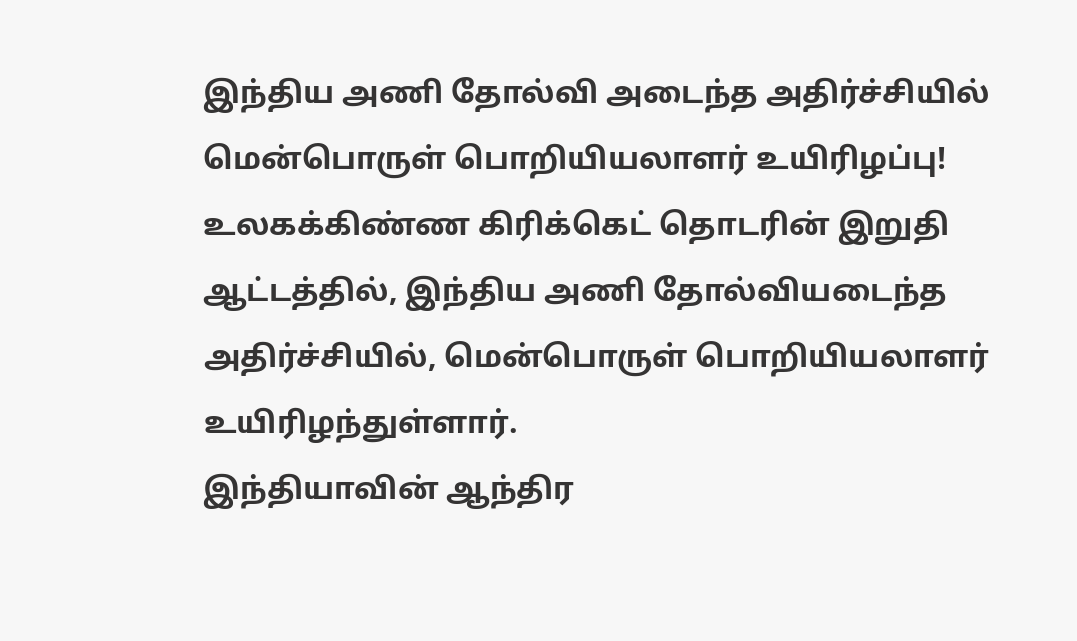இந்திய அணி தோல்வி அடைந்த அதிர்ச்சியில் மென்பொருள் பொறியியலாளர் உயிரிழப்பு!
உலகக்கிண்ண கிரிக்கெட் தொடரின் இறுதி ஆட்டத்தில், இந்திய அணி தோல்வியடைந்த அதிர்ச்சியில், மென்பொருள் பொறியியலாளர் உயிரிழந்துள்ளார்.
இந்தியாவின் ஆந்திர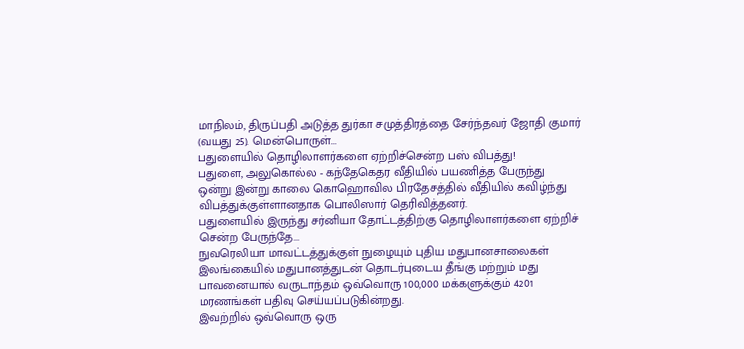மாநிலம், திருப்பதி அடுத்த துர்கா சமுத்திரத்தை சேர்ந்தவர் ஜோதி குமார் (வயது 25). மென்பொருள்...
பதுளையில் தொழிலாளர்களை ஏற்றிச்சென்ற பஸ் விபத்து!
பதுளை, அலுகொல்ல - கந்தேகெதர வீதியில் பயணித்த பேருந்து ஒன்று இன்று காலை கொஹொவில பிரதேசத்தில் வீதியில் கவிழ்ந்து விபத்துக்குள்ளானதாக பொலிஸார் தெரிவித்தனர்.
பதுளையில் இருந்து சர்னியா தோட்டத்திற்கு தொழிலாளர்களை ஏற்றிச் சென்ற பேருந்தே...
நுவரெலியா மாவட்டத்துக்குள் நுழையும் புதிய மதுபானசாலைகள்
இலங்கையில் மதுபானத்துடன் தொடர்புடைய தீங்கு மற்றும் மது பாவனையால் வருடாந்தம் ஒவ்வொரு 100,000 மக்களுக்கும் 4201 மரணங்கள் பதிவு செய்யப்படுகின்றது.
இவற்றில் ஒவ்வொரு ஒரு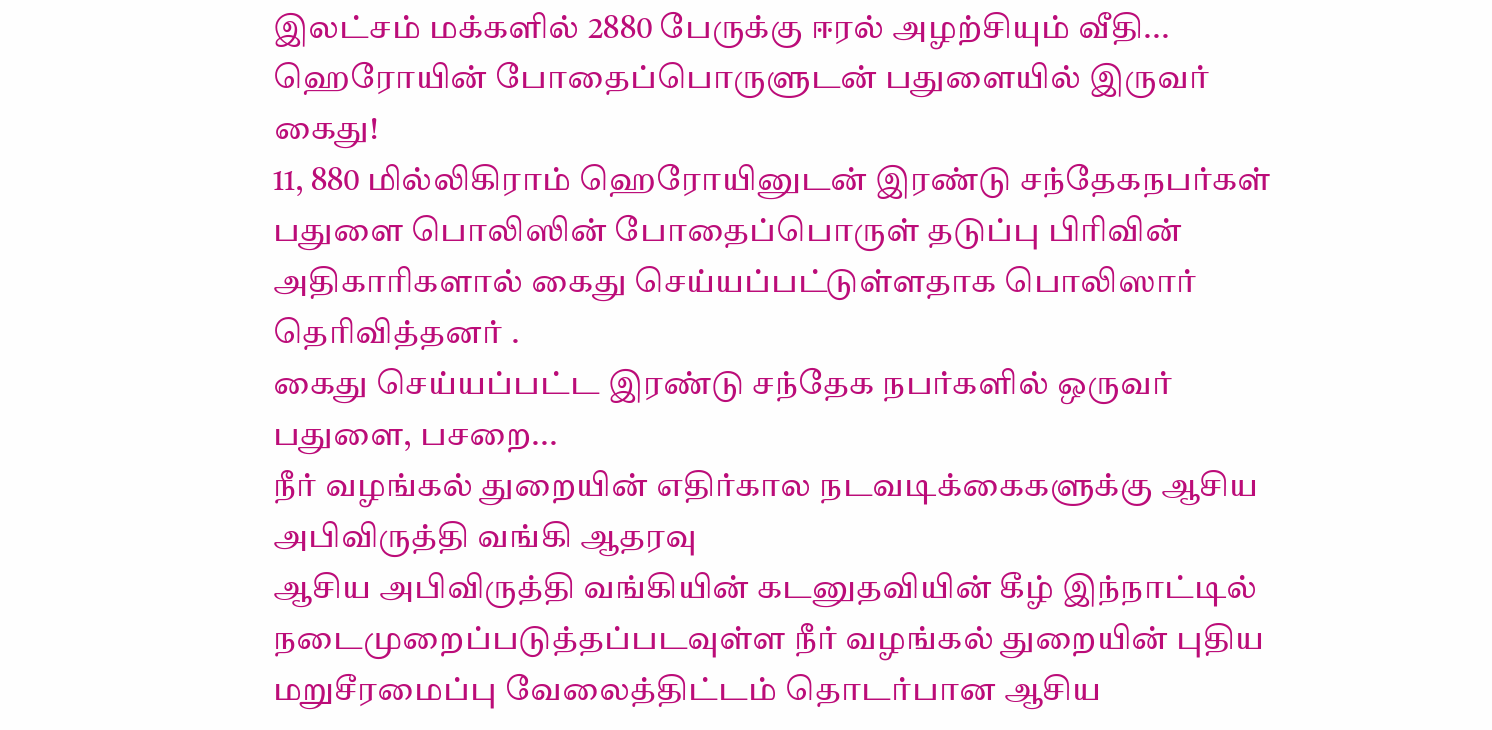இலட்சம் மக்களில் 2880 பேருக்கு ஈரல் அழற்சியும் வீதி...
ஹெரோயின் போதைப்பொருளுடன் பதுளையில் இருவர் கைது!
11, 880 மில்லிகிராம் ஹெரோயினுடன் இரண்டு சந்தேகநபர்கள் பதுளை பொலிஸின் போதைப்பொருள் தடுப்பு பிரிவின் அதிகாரிகளால் கைது செய்யப்பட்டுள்ளதாக பொலிஸார் தெரிவித்தனர் .
கைது செய்யப்பட்ட இரண்டு சந்தேக நபர்களில் ஒருவர் பதுளை, பசறை...
நீர் வழங்கல் துறையின் எதிர்கால நடவடிக்கைகளுக்கு ஆசிய அபிவிருத்தி வங்கி ஆதரவு
ஆசிய அபிவிருத்தி வங்கியின் கடனுதவியின் கீழ் இந்நாட்டில் நடைமுறைப்படுத்தப்படவுள்ள நீர் வழங்கல் துறையின் புதிய மறுசீரமைப்பு வேலைத்திட்டம் தொடர்பான ஆசிய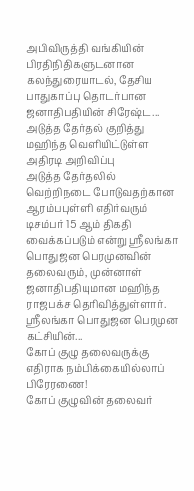அபிவிருத்தி வங்கியின் பிரதிநிதிகளுடனான கலந்துரையாடல், தேசிய பாதுகாப்பு தொடர்பான ஜனாதிபதியின் சிரேஷ்ட...
அடுத்த தேர்தல் குறித்து மஹிந்த வெளியிட்டுள்ள அதிரடி அறிவிப்பு
அடுத்த தேர்தலில் வெற்றிநடை போடுவதற்கான ஆரம்பபுள்ளி எதிர்வரும் டிசம்பர் 15 ஆம் திகதி வைக்கப்படும் என்று ஶ்ரீலங்கா பொதுஜன பெரமுனவின் தலைவரும், முன்னாள் ஜனாதிபதியுமான மஹிந்த ராஜபக்ச தெரிவித்துள்ளார்.
ஶ்ரீலங்கா பொதுஜன பெரமுன கட்சியின்...
கோப் குழு தலைவருக்கு எதிராக நம்பிக்கையில்லாப் பிரேரணை!
கோப் குழுவின் தலைவர்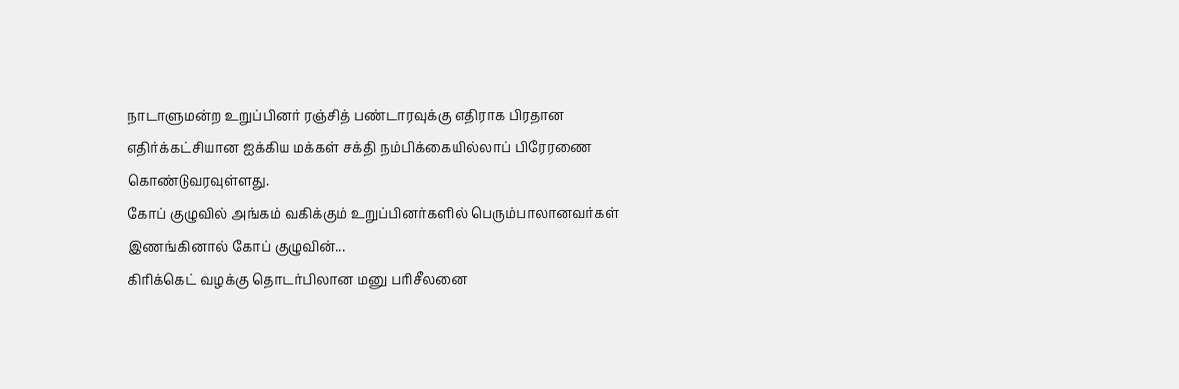நாடாளுமன்ற உறுப்பினர் ரஞ்சித் பண்டாரவுக்கு எதிராக பிரதான எதிர்க்கட்சியான ஐக்கிய மக்கள் சக்தி நம்பிக்கையில்லாப் பிரேரணை கொண்டுவரவுள்ளது.
கோப் குழுவில் அங்கம் வகிக்கும் உறுப்பினர்களில் பெரும்பாலானவர்கள் இணங்கினால் கோப் குழுவின்...
கிரிக்கெட் வழக்கு தொடர்பிலான மனு பரிசீலனை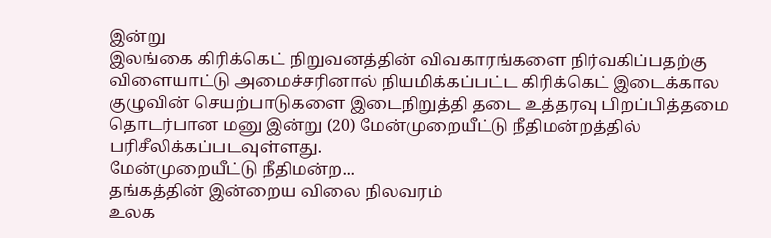இன்று
இலங்கை கிரிக்கெட் நிறுவனத்தின் விவகாரங்களை நிர்வகிப்பதற்கு விளையாட்டு அமைச்சரினால் நியமிக்கப்பட்ட கிரிக்கெட் இடைக்கால குழுவின் செயற்பாடுகளை இடைநிறுத்தி தடை உத்தரவு பிறப்பித்தமை தொடர்பான மனு இன்று (20) மேன்முறையீட்டு நீதிமன்றத்தில் பரிசீலிக்கப்படவுள்ளது.
மேன்முறையீட்டு நீதிமன்ற...
தங்கத்தின் இன்றைய விலை நிலவரம்
உலக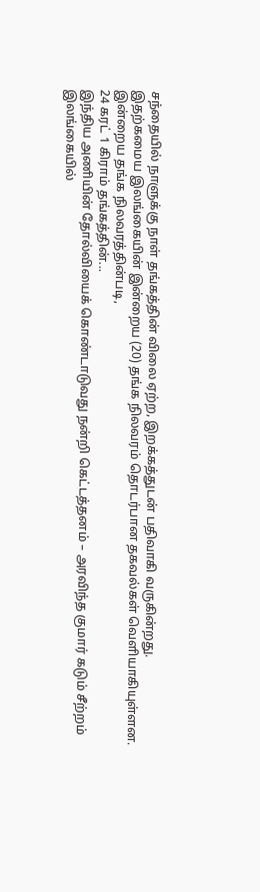சந்தையில் நாளுக்கு நாள் தங்கத்தின் விலை ஏற்ற, இறக்கத்துடன் பதிவாகி வருகின்றது.
இதற்கமைய இலங்கையின் இன்றைய (20) தங்க நிலவரம் தொடர்பான தகவல்கள் வெளியாகியுள்ளன.
இன்றைய தங்க நிலவரத்தின்படி,
24 கரட் 1 கிராம் தங்கத்தின்...
இந்திய அணியின் தோல்வியைக் கொண்டாடுவது நன்றி கெட்டத்தனம் – அரவிந்த குமார் கடும் சீற்றம்
இலங்கையில்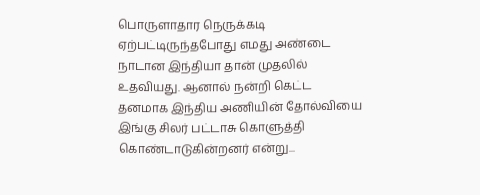பொருளாதார நெருக்கடி ஏற்பட்டிருந்தபோது எமது அண்டை நாடான இந்தியா தான் முதலில் உதவியது. ஆனால் நன்றி கெட்ட தனமாக இந்திய அணியின் தோல்வியை இங்கு சிலர் பட்டாசு கொளுத்தி கொண்டாடுகின்றனர் என்று...